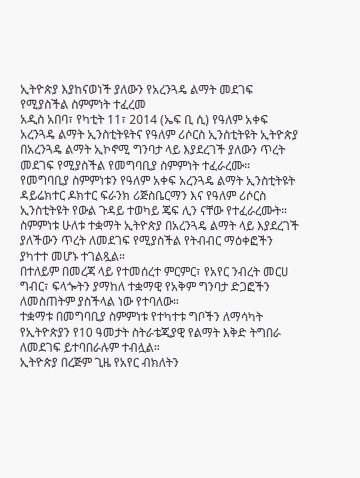ኢትዮጵያ እያከናወነች ያለውን የአረንጓዴ ልማት መደገፍ የሚያስችል ስምምነት ተፈረመ
አዲስ አበባ፣ የካቲት 11፣ 2014 (ኤፍ ቢ ሲ) የዓለም አቀፍ አረንጓዴ ልማት ኢንስቲትዩትና የዓለም ሪሶርስ ኢንስቲትዩት ኢትዮጵያ በአረንጓዴ ልማት ኢኮኖሚ ግንባታ ላይ እያደረገች ያለውን ጥረት መደገፍ የሚያስችል የመግባቢያ ስምምነት ተፈራረሙ።
የመግባቢያ ስምምነቱን የዓለም አቀፍ አረንጓዴ ልማት ኢንስቲትዩት ዳይሬክተር ዶክተር ፍራንክ ሪጅስቤርማን እና የዓለም ሪሶርስ ኢንስቲትዩት የውል ጉዳይ ተወካይ ጄፍ ሊን ናቸው የተፈራረሙት።
ስምምነቱ ሁለቱ ተቋማት ኢትዮጵያ በአረንጓዴ ልማት ላይ እያደረገች ያለችውን ጥረት ለመደገፍ የሚያስችል የትብብር ማዕቀፎችን ያካተተ መሆኑ ተገልጿል።
በተለይም በመረጃ ላይ የተመሰረተ ምርምር፣ የአየር ንብረት መርሀ ግብር፣ ፍላጐትን ያማከለ ተቋማዊ የአቅም ግንባታ ድጋፎችን ለመስጠትም ያስችላል ነው የተባለው።
ተቋማቱ በመግባቢያ ስምምነቱ የተካተቱ ግቦችን ለማሳካት የኢትዮጵያን የ10 ዓመታት ስትራቴጂያዊ የልማት እቅድ ትግበራ ለመደገፍ ይተባበራሉም ተብሏል።
ኢትዮጵያ በረጅም ጊዜ የአየር ብክለትን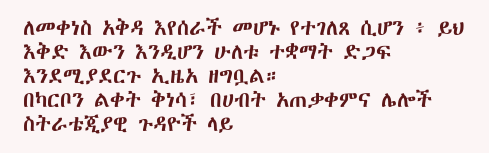ለመቀነስ አቅዳ እየሰራች መሆኑ የተገለጸ ሲሆን ፥ ይህ እቅድ እውን እንዲሆን ሁለቱ ተቋማት ድጋፍ እንደሚያደርጉ ኢዜአ ዘግቧል።
በካርቦን ልቀት ቅነሳ፣ በሀብት አጠቃቀምና ሌሎች ስትራቴጂያዊ ጉዳዮች ላይ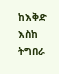ከእቅድ እስከ ትግበራ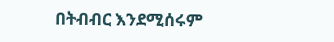በትብብር እንደሚሰሩም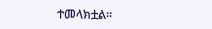ተመላክቷል።